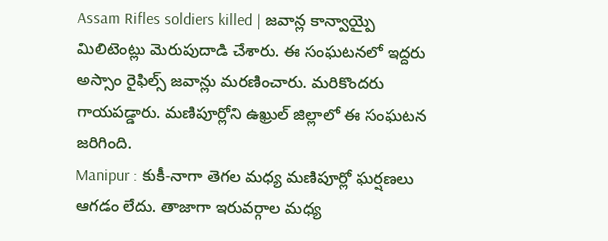Assam Rifles soldiers killed | జవాన్ల కాన్వాయ్పై మిలిటెంట్లు మెరుపుదాడి చేశారు. ఈ సంఘటనలో ఇద్దరు అస్సాం రైఫిల్స్ జవాన్లు మరణించారు. మరికొందరు గాయపడ్డారు. మణిపూర్లోని ఉఖ్రుల్ జిల్లాలో ఈ సంఘటన జరిగింది.
Manipur : కుకీ-నాగా తెగల మధ్య మణిపూర్లో ఘర్షణలు ఆగడం లేదు. తాజాగా ఇరువర్గాల మధ్య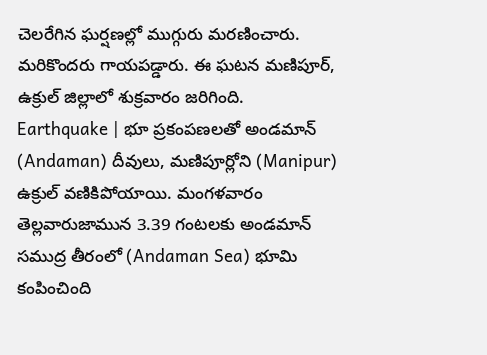చెలరేగిన ఘర్షణల్లో ముగ్గురు మరణించారు. మరికొందరు గాయపడ్డారు. ఈ ఘటన మణిపూర్, ఉక్రుల్ జిల్లాలో శుక్రవారం జరిగింది.
Earthquake | భూ ప్రకంపణలతో అండమాన్ (Andaman) దీవులు, మణిపూర్లోని (Manipur) ఉక్రుల్ వణికిపోయాయి. మంగళవారం తెల్లవారుజామున 3.39 గంటలకు అండమాన్ సముద్ర తీరంలో (Andaman Sea) భూమి కంపించింది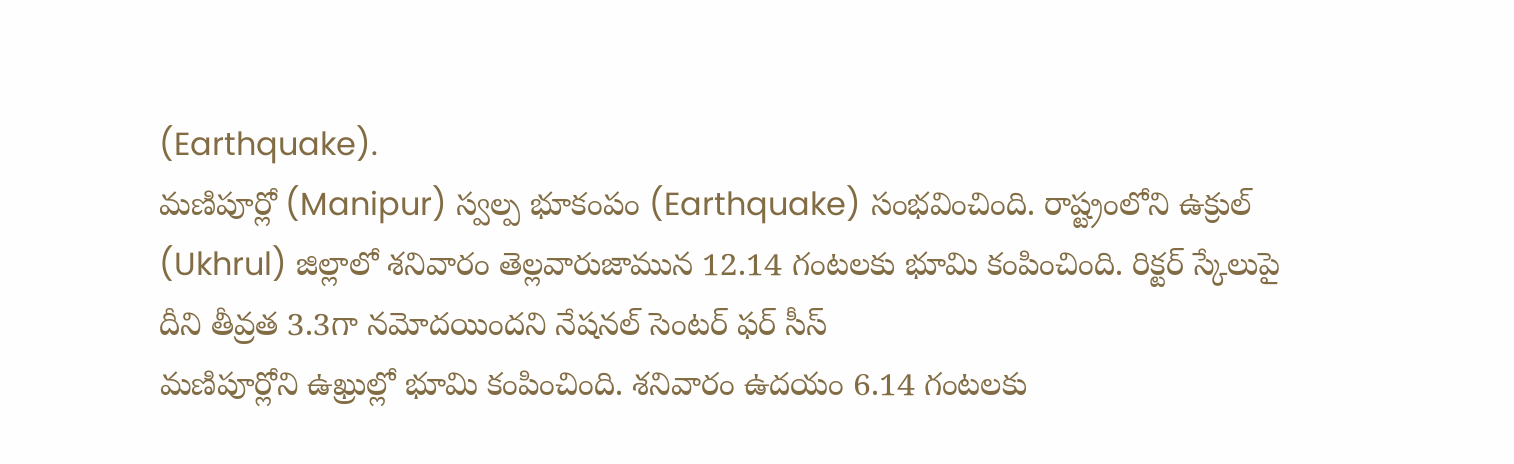(Earthquake).
మణిపూర్లో (Manipur) స్వల్ప భూకంపం (Earthquake) సంభవించింది. రాష్ట్రంలోని ఉక్రుల్ (Ukhrul) జిల్లాలో శనివారం తెల్లవారుజామున 12.14 గంటలకు భూమి కంపించింది. రిక్టర్ స్కేలుపై దీని తీవ్రత 3.3గా నమోదయిందని నేషనల్ సెంటర్ ఫర్ సీస్
మణిపూర్లోని ఉఖ్రుల్లో భూమి కంపించింది. శనివారం ఉదయం 6.14 గంటలకు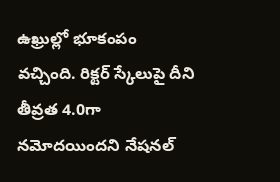ఉఖ్రుల్లో భూకంపం వచ్చింది. రిక్టర్ స్కేలుపై దీని తీవ్రత 4.0గా నమోదయిందని నేషనల్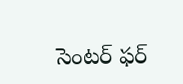సెంటర్ ఫర్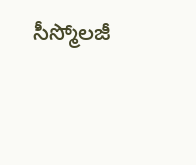సీస్మోలజీ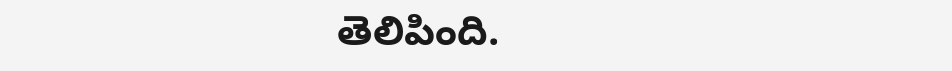తెలిపింది.